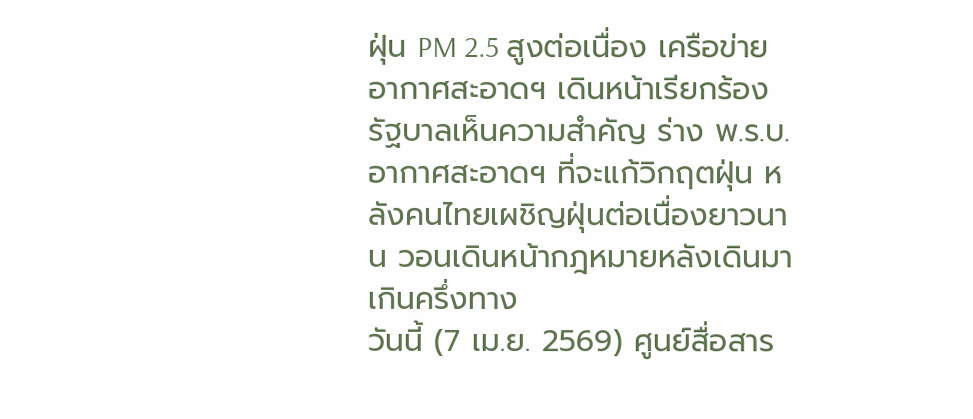ฝุ่น PM 2.5 สูงต่อเนื่อง เครือข่ายอากาศสะอาดฯ เดินหน้าเรียกร้องรัฐบาลเห็นความสำคัญ ร่าง พ.ร.บ.อากาศสะอาดฯ ที่จะแก้วิกฤตฝุ่น หลังคนไทยเผชิญฝุ่นต่อเนื่องยาวนาน วอนเดินหน้ากฎหมายหลังเดินมาเกินครึ่งทาง
วันนี้ (7 เม.ย. 2569) ศูนย์สื่อสาร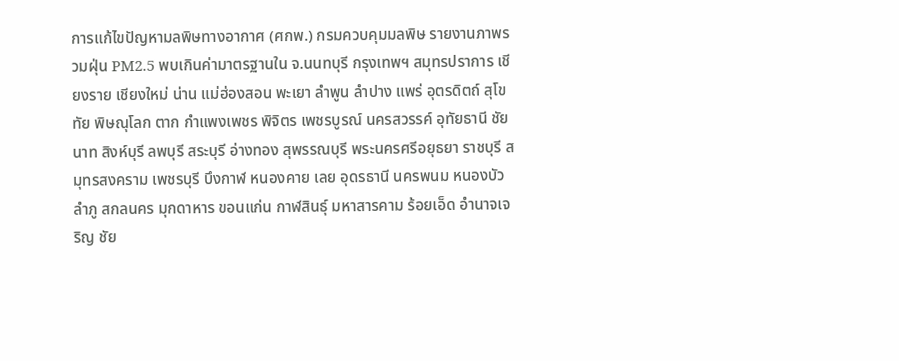การแก้ไขปัญหามลพิษทางอากาศ (ศกพ.) กรมควบคุมมลพิษ รายงานภาพรวมฝุ่น PM2.5 พบเกินค่ามาตรฐานใน จ.นนทบุรี กรุงเทพฯ สมุทรปราการ เชียงราย เชียงใหม่ น่าน แม่ฮ่องสอน พะเยา ลำพูน ลำปาง แพร่ อุตรดิตถ์ สุโขทัย พิษณุโลก ตาก กำแพงเพชร พิจิตร เพชรบูรณ์ นครสวรรค์ อุทัยธานี ชัยนาท สิงห์บุรี ลพบุรี สระบุรี อ่างทอง สุพรรณบุรี พระนครศรีอยุธยา ราชบุรี สมุทรสงคราม เพชรบุรี บึงกาฬ หนองคาย เลย อุดรธานี นครพนม หนองบัวลำภู สกลนคร มุกดาหาร ขอนแก่น กาฬสินธุ์ มหาสารคาม ร้อยเอ็ด อำนาจเจริญ ชัย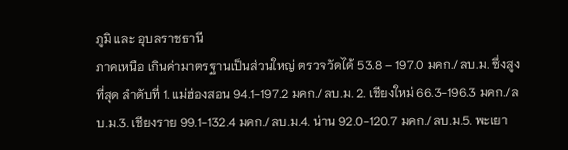ภูมิ และ อุบลราชธานี
ภาคเหนือ เกินค่ามาตรฐานเป็นส่วนใหญ่ ตรวจวัดได้ 53.8 – 197.0 มคก./ลบ.ม. ซึ่งสูงที่สุด ลำดับที่ 1. แม่ฮ่องสอน 94.1-197.2 มคก./ลบ.ม. 2. เชียงใหม่ 66.3-196.3 มคก./ลบ.ม.3. เชียงราย 99.1-132.4 มคก./ลบ.ม.4. น่าน 92.0-120.7 มคก./ลบ.ม.5. พะเยา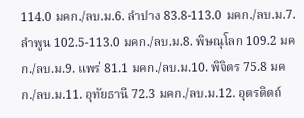114.0 มคก./ลบ.ม.6. ลำปาง 83.8-113.0 มคก./ลบ.ม.7. ลำพูน 102.5-113.0 มคก./ลบ.ม.8. พิษณุโลก 109.2 มคก./ลบ.ม.9. แพร่ 81.1 มคก./ลบ.ม.10. พิจิตร 75.8 มคก./ลบ.ม.11. อุทัยธานี 72.3 มคก./ลบ.ม.12. อุตรดิตถ์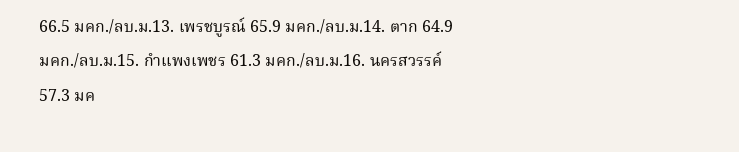66.5 มคก./ลบ.ม.13. เพรชบูรณ์ 65.9 มคก./ลบ.ม.14. ตาก 64.9 มคก./ลบ.ม.15. กำแพงเพชร 61.3 มคก./ลบ.ม.16. นครสวรรค์ 57.3 มค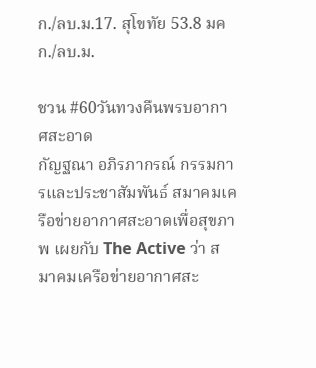ก./ลบ.ม.17. สุโขทัย 53.8 มคก./ลบ.ม.

ชวน #60วันทวงคืนพรบอากาศสะอาด
กัญฐณา อภิรภากรณ์ กรรมการและประชาสัมพันธ์ สมาคมเครือข่ายอากาศสะอาดเพื่อสุขภาพ เผยกับ The Active ว่า สมาคมเครือข่ายอากาศสะ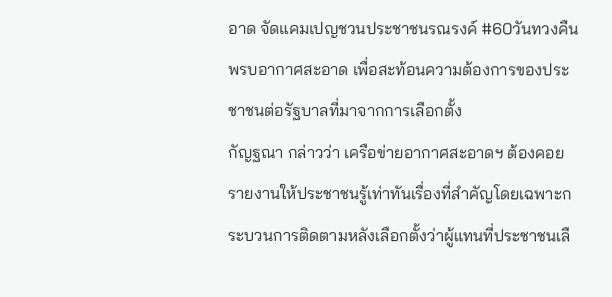อาด จัดแคมเปญชวนประชาชนรณรงค์ #60วันทวงคืนพรบอากาศสะอาด เพื่อสะท้อนความต้องการของประชาชนต่อรัฐบาลที่มาจากการเลือกตั้ง
กัญฐณา กล่าวว่า เครือข่ายอากาศสะอาดฯ ต้องคอยรายงานให้ประชาชนรู้เท่าทันเรื่องที่สำคัญโดยเฉพาะกระบวนการติดตามหลังเลือกตั้งว่าผู้แทนที่ประชาชนเลื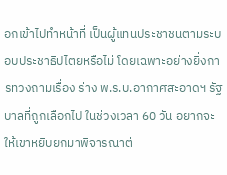อกเข้าไปทำหน้าที่ เป็นผู้แทนประชาชนตามระบอบประชาธิปไตยหรือไม่ โดยเฉพาะอย่างยิ่งการทวงถามเรื่อง ร่าง พ.ร.บ.อากาศสะอาดฯ รัฐบาลที่ถูกเลือกไป ในช่วงเวลา 60 วัน อยากจะให้เขาหยิบยกมาพิจารณาต่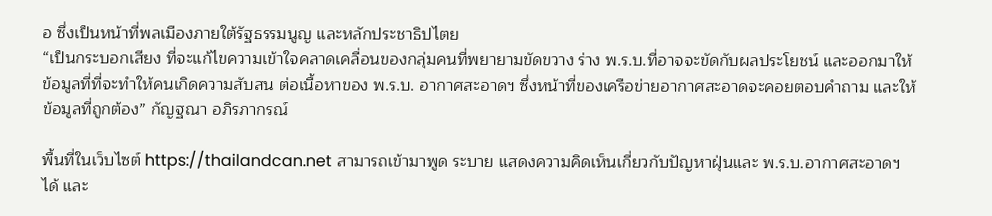อ ซึ่งเป็นหน้าที่พลเมืองภายใต้รัฐธรรมนูญ และหลักประชาธิปไตย
“เป็นกระบอกเสียง ที่จะแก้ไขความเข้าใจคลาดเคลื่อนของกลุ่มคนที่พยายามขัดขวาง ร่าง พ.ร.บ.ที่อาจจะขัดกับผลประโยชน์ และออกมาให้ข้อมูลที่ที่จะทำให้คนเกิดความสับสน ต่อเนื้อหาของ พ.ร.บ. อากาศสะอาดฯ ซึ่งหน้าที่ของเครือข่ายอากาศสะอาดจะคอยตอบคำถาม และให้ข้อมูลที่ถูกต้อง” กัญฐณา อภิรภากรณ์

พื้นที่ในเว็บไซต์ https://thailandcan.net สามารถเข้ามาพูด ระบาย แสดงความคิดเห็นเกี่ยวกับปัญหาฝุ่นและ พ.ร.บ.อากาศสะอาดฯ ได้ และ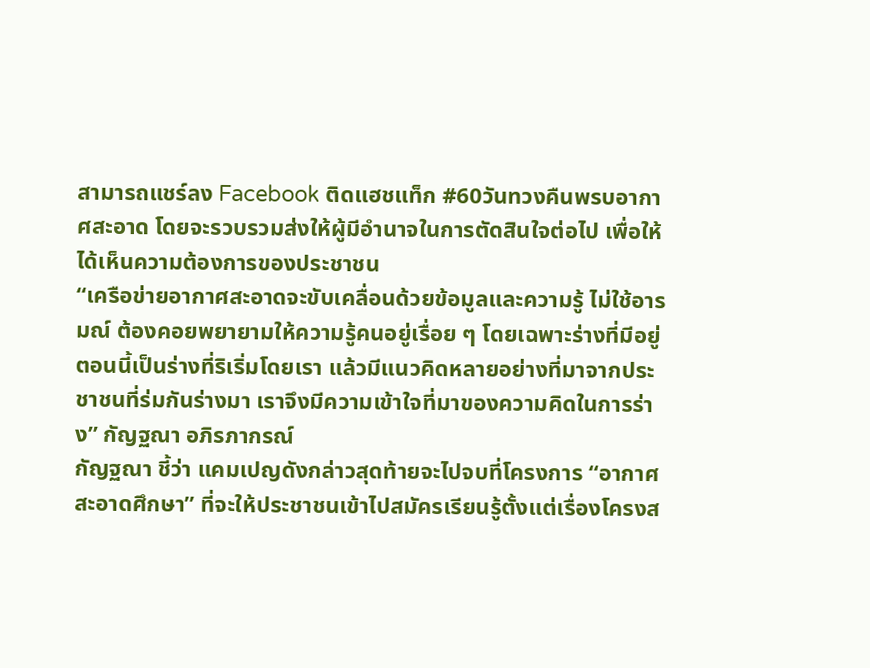สามารถแชร์ลง Facebook ติดแฮชแท็ก #60วันทวงคืนพรบอากาศสะอาด โดยจะรวบรวมส่งให้ผู้มีอำนาจในการตัดสินใจต่อไป เพื่อให้ได้เห็นความต้องการของประชาชน
“เครือข่ายอากาศสะอาดจะขับเคลื่อนด้วยข้อมูลและความรู้ ไม่ใช้อารมณ์ ต้องคอยพยายามให้ความรู้คนอยู่เรื่อย ๆ โดยเฉพาะร่างที่มีอยู่ตอนนี้เป็นร่างที่ริเริ่มโดยเรา แล้วมีแนวคิดหลายอย่างที่มาจากประชาชนที่ร่มกันร่างมา เราจึงมีความเข้าใจที่มาของความคิดในการร่าง” กัญฐณา อภิรภากรณ์
กัญฐณา ชี้ว่า แคมเปญดังกล่าวสุดท้ายจะไปจบที่โครงการ “อากาศสะอาดศึกษา” ที่จะให้ประชาชนเข้าไปสมัครเรียนรู้ตั้งแต่เรื่องโครงส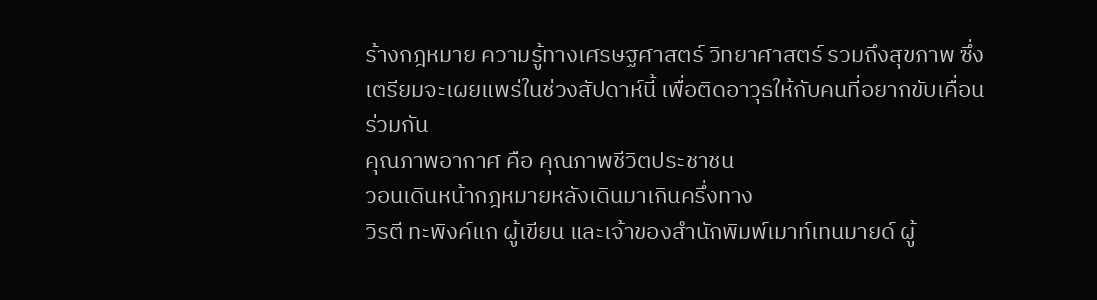ร้างกฎหมาย ความรู้ทางเศรษฐศาสตร์ วิทยาศาสตร์ รวมถึงสุขภาพ ซึ่งเตรียมจะเผยแพร่ในช่วงสัปดาห์นี้ เพื่อติดอาวุธให้กับคนที่อยากขับเคื่อนร่วมกัน
คุณภาพอากาศ คือ คุณภาพชีวิตประชาชน
วอนเดินหน้ากฎหมายหลังเดินมาเกินครึ่งทาง
วิรตี ทะพิงค์แก ผู้เขียน และเจ้าของสำนักพิมพ์เมาท์เทนมายด์ ผู้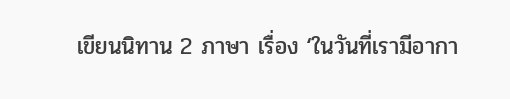เขียนนิทาน 2 ภาษา เรื่อง ‘ในวันที่เรามีอากา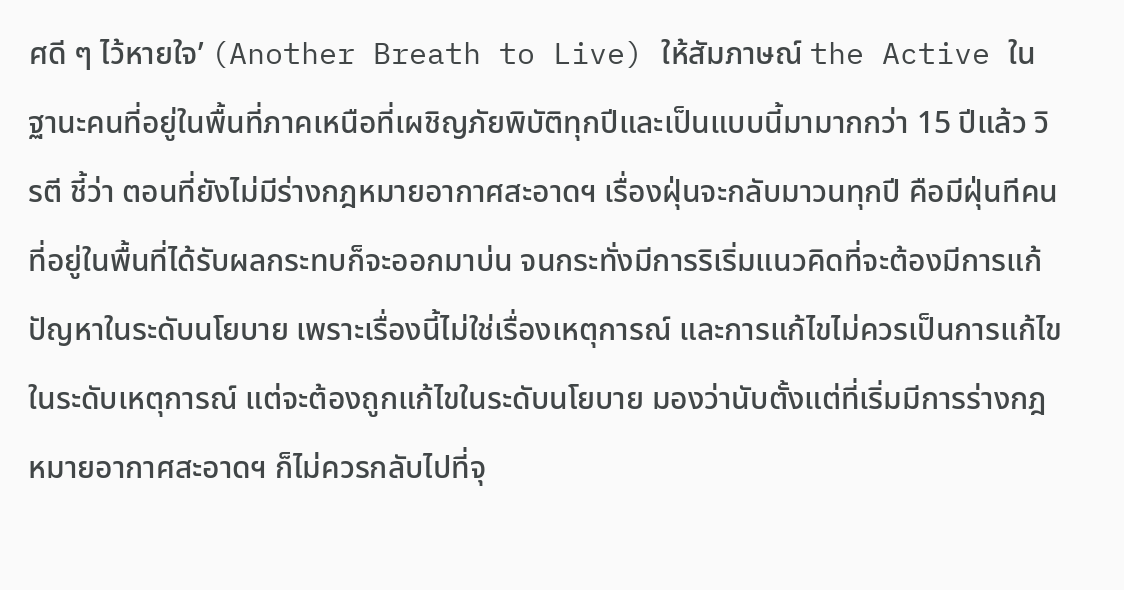ศดี ๆ ไว้หายใจ’ (Another Breath to Live) ให้สัมภาษณ์ the Active ในฐานะคนที่อยู่ในพื้นที่ภาคเหนือที่เผชิญภัยพิบัติทุกปีและเป็นแบบนี้มามากกว่า 15 ปีแล้ว วิรตี ชี้ว่า ตอนที่ยังไม่มีร่างกฎหมายอากาศสะอาดฯ เรื่องฝุ่นจะกลับมาวนทุกปี คือมีฝุ่นทีคนที่อยู่ในพื้นที่ได้รับผลกระทบก็จะออกมาบ่น จนกระทั่งมีการริเริ่มแนวคิดที่จะต้องมีการแก้ปัญหาในระดับนโยบาย เพราะเรื่องนี้ไม่ใช่เรื่องเหตุการณ์ และการแก้ไขไม่ควรเป็นการแก้ไขในระดับเหตุการณ์ แต่จะต้องถูกแก้ไขในระดับนโยบาย มองว่านับตั้งแต่ที่เริ่มมีการร่างกฎหมายอากาศสะอาดฯ ก็ไม่ควรกลับไปที่จุ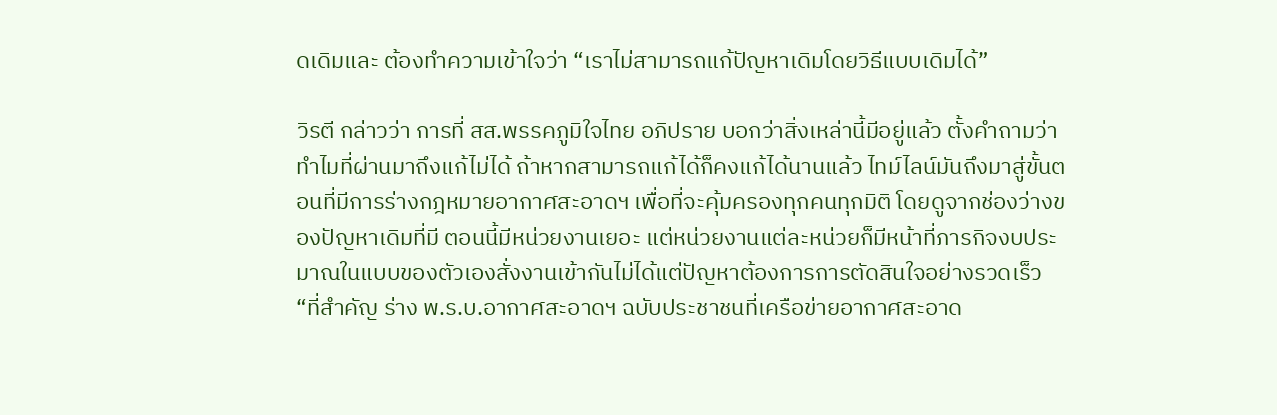ดเดิมและ ต้องทำความเข้าใจว่า “เราไม่สามารถแก้ปัญหาเดิมโดยวิธีแบบเดิมได้”

วิรตี กล่าวว่า การที่ สส.พรรคภูมิใจไทย อภิปราย บอกว่าสิ่งเหล่านี้มีอยู่แล้ว ตั้งคำถามว่าทำไมที่ผ่านมาถึงแก้ไม่ได้ ถ้าหากสามารถแก้ได้ก็คงแก้ได้นานแล้ว ไทม์ไลน์มันถึงมาสู่ขั้นตอนที่มีการร่างกฎหมายอากาศสะอาดฯ เพื่อที่จะคุ้มครองทุกคนทุกมิติ โดยดูจากช่องว่างของปัญหาเดิมที่มี ตอนนี้มีหน่วยงานเยอะ แต่หน่วยงานแต่ละหน่วยก็มีหน้าที่ภารกิจงบประมาณในแบบของตัวเองสั่งงานเข้ากันไม่ได้แต่ปัญหาต้องการการตัดสินใจอย่างรวดเร็ว
“ที่สำคัญ ร่าง พ.ร.บ.อากาศสะอาดฯ ฉบับประชาชนที่เครือข่ายอากาศสะอาด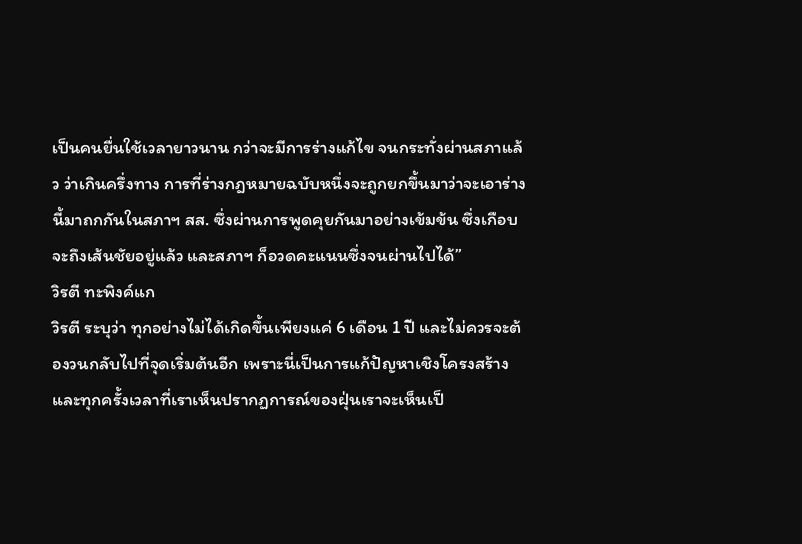เป็นคนยื่นใช้เวลายาวนาน กว่าจะมีการร่างแก้ไข จนกระทั่งผ่านสภาแล้ว ว่าเกินครึ่งทาง การที่ร่างกฎหมายฉบับหนึ่งจะถูกยกขึ้นมาว่าจะเอาร่างนี้มาถกกันในสภาฯ สส. ซึ่งผ่านการพูดคุยกันมาอย่างเข้มข้น ซึ่งเกือบจะถึงเส้นชัยอยู่แล้ว และสภาฯ ก็อวดคะแนนซึ่งจนผ่านไปได้”
วิรตี ทะพิงค์แก
วิรตี ระบุว่า ทุกอย่างไม่ได้เกิดขึ้นเพียงแค่ 6 เดือน 1 ปี และไม่ควรจะต้องวนกลับไปที่จุดเริ่มต้นอีก เพราะนี่เป็นการแก้ปัญหาเชิงโครงสร้าง และทุกครั้งเวลาที่เราเห็นปรากฏการณ์ของฝุ่นเราจะเห็นเป็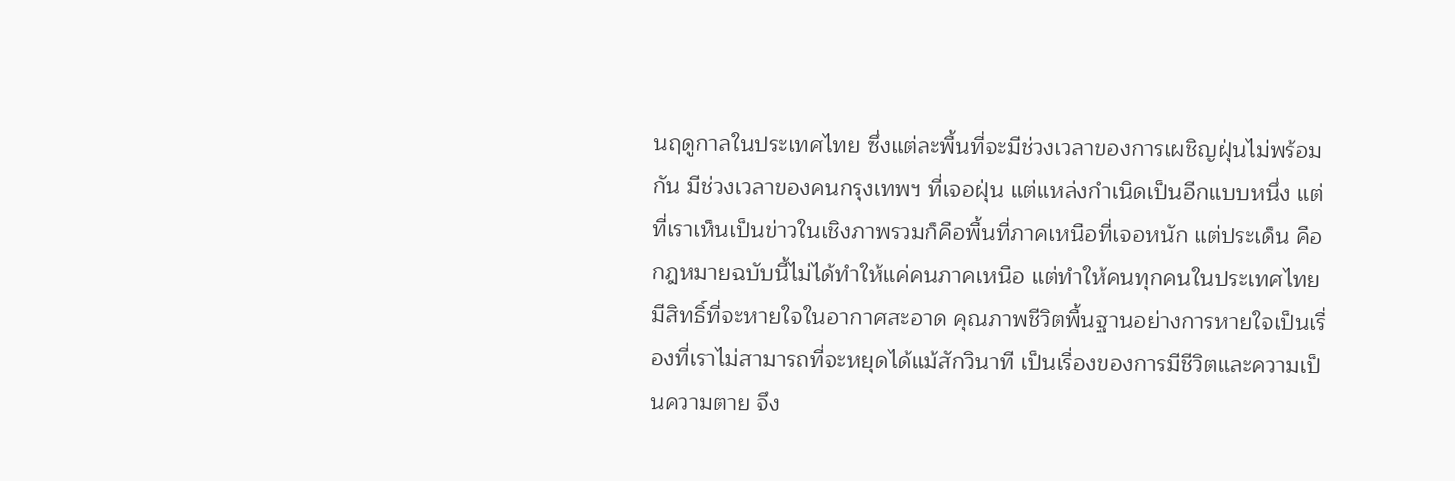นฤดูกาลในประเทศไทย ซึ่งแต่ละพื้นที่จะมีช่วงเวลาของการเผชิญฝุ่นไม่พร้อมกัน มีช่วงเวลาของคนกรุงเทพฯ ที่เจอฝุ่น แต่แหล่งกำเนิดเป็นอีกแบบหนึ่ง แต่ที่เราเห็นเป็นข่าวในเชิงภาพรวมก็คือพื้นที่ภาคเหนือที่เจอหนัก แต่ประเด็น คือ กฎหมายฉบับนี้ไม่ได้ทำให้แค่คนภาคเหนือ แต่ทำให้คนทุกคนในประเทศไทยมีสิทธิ์ที่จะหายใจในอากาศสะอาด คุณภาพชีวิตพื้นฐานอย่างการหายใจเป็นเรื่องที่เราไม่สามารถที่จะหยุดได้แม้สักวินาที เป็นเรื่องของการมีชีวิตและความเป็นความตาย จึง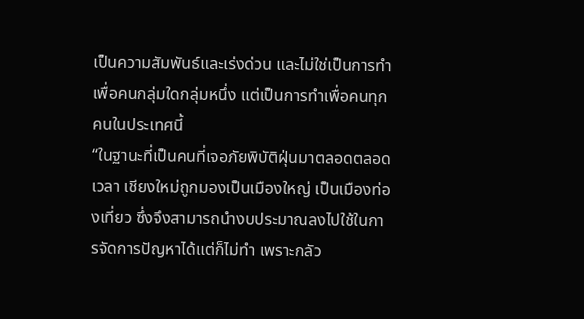เป็นความสัมพันธ์และเร่งด่วน และไม่ใช่เป็นการทำเพื่อคนกลุ่มใดกลุ่มหนึ่ง แต่เป็นการทำเพื่อคนทุกคนในประเทศนี้
“ในฐานะที่เป็นคนที่เจอภัยพิบัติฝุ่นมาตลอดตลอดเวลา เชียงใหม่ถูกมองเป็นเมืองใหญ่ เป็นเมืองท่องเที่ยว ซึ่งจึงสามารถนำงบประมาณลงไปใช้ในการจัดการปัญหาได้แต่ก็ไม่ทำ เพราะกลัว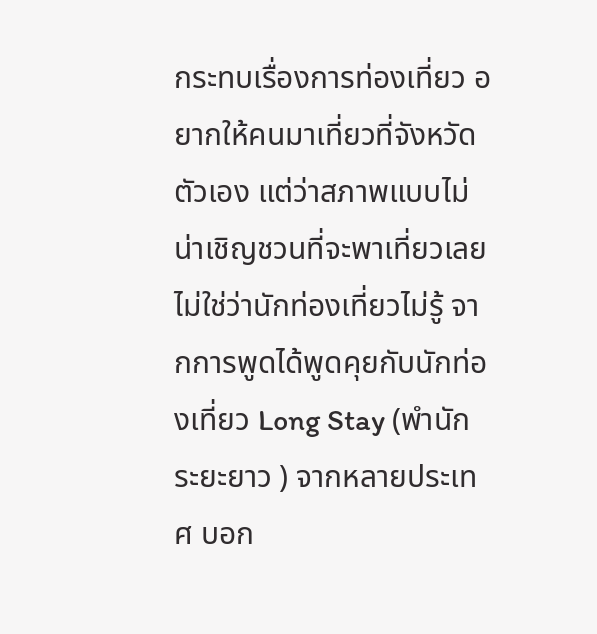กระทบเรื่องการท่องเที่ยว อยากให้คนมาเที่ยวที่จังหวัดตัวเอง แต่ว่าสภาพแบบไม่น่าเชิญชวนที่จะพาเที่ยวเลย ไม่ใช่ว่านักท่องเที่ยวไม่รู้ จากการพูดได้พูดคุยกับนักท่องเที่ยว Long Stay (พำนักระยะยาว ) จากหลายประเทศ บอก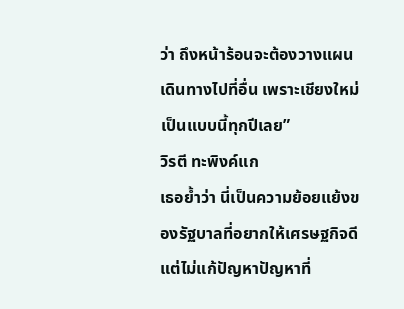ว่า ถึงหน้าร้อนจะต้องวางแผนเดินทางไปที่อื่น เพราะเชียงใหม่เป็นแบบนี้ทุกปีเลย”
วิรตี ทะพิงค์แก
เธอย้ำว่า นี่เป็นความย้อยแย้งของรัฐบาลที่อยากให้เศรษฐกิจดี แต่ไม่แก้ปัญหาปัญหาที่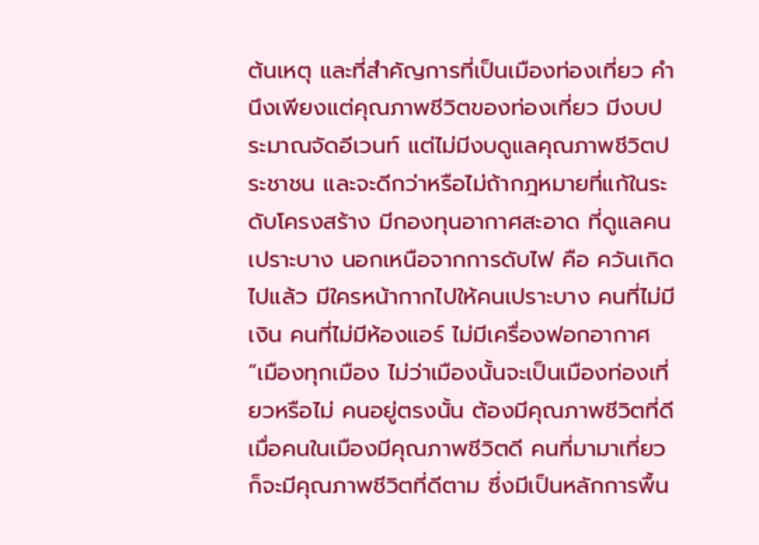ต้นเหตุ และที่สำคัญการที่เป็นเมืองท่องเที่ยว คำนึงเพียงแต่คุณภาพชีวิตของท่องเที่ยว มีงบประมาณจัดอีเวนท์ แต่ไม่มีงบดูแลคุณภาพชีวิตประชาชน และจะดีกว่าหรือไม่ถ้ากฎหมายที่แก้ในระดับโครงสร้าง มีกองทุนอากาศสะอาด ที่ดูแลคนเปราะบาง นอกเหนือจากการดับไฟ คือ ควันเกิดไปแล้ว มีใครหน้ากากไปให้คนเปราะบาง คนที่ไม่มีเงิน คนที่ไม่มีห้องแอร์ ไม่มีเครื่องฟอกอากาศ
“เมืองทุกเมือง ไม่ว่าเมืองนั้นจะเป็นเมืองท่องเที่ยวหรือไม่ คนอยู่ตรงนั้น ต้องมีคุณภาพชีวิตที่ดี เมื่อคนในเมืองมีคุณภาพชีวิตดี คนที่มามาเที่ยวก็จะมีคุณภาพชีวิตที่ดีตาม ซึ่งมีเป็นหลักการพื้น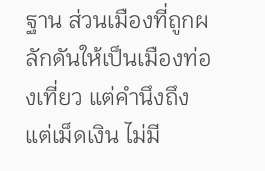ฐาน ส่วนเมืองที่ถูกผลักดันให้เป็นเมืองท่องเที่ยว แต่คำนึงถึงแต่เม็ดเงิน ไม่มี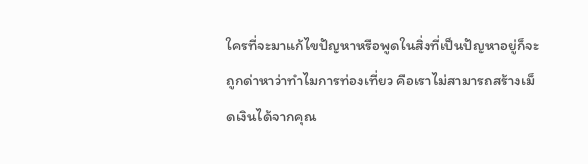ใครที่จะมาแก้ไขปัญหาหรือพูดในสิ่งที่เป็นปัญหาอยู่ก็จะถูกด่าหาว่าทำไมการท่องเที่ยว คือเราไม่สามารถสร้างเม็ดเงินได้จากคุณ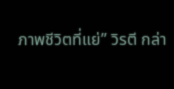ภาพชีวิตที่แย่” วิรตี กล่า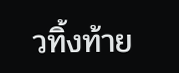วทิ้งท้าย